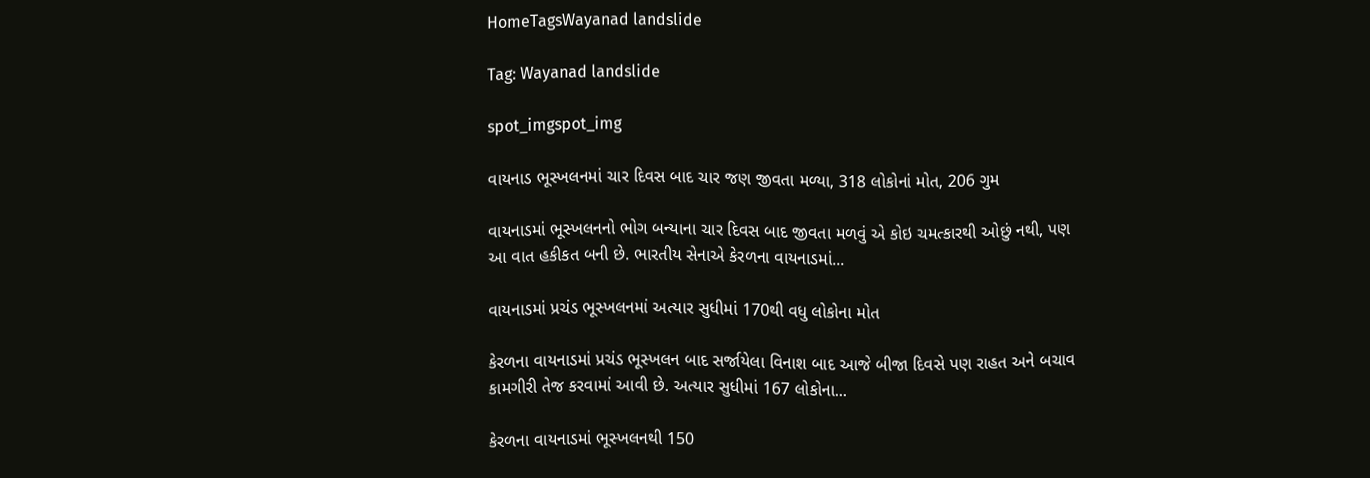HomeTagsWayanad landslide

Tag: Wayanad landslide

spot_imgspot_img

વાયનાડ ભૂસ્ખલનમાં ચાર દિવસ બાદ ચાર જણ જીવતા મળ્યા, 318 લોકોનાં મોત, 206 ગુમ

વાયનાડમાં ભૂસ્ખલનનો ભોગ બન્યાના ચાર દિવસ બાદ જીવતા મળવું એ કોઇ ચમત્કારથી ઓછું નથી, પણ આ વાત હકીકત બની છે. ભારતીય સેનાએ કેરળના વાયનાડમાં...

વાયનાડમાં પ્રચંડ ભૂસ્ખલનમાં અત્યાર સુધીમાં 170થી વધુ લોકોના મોત

કેરળના વાયનાડમાં પ્રચંડ ભૂસ્ખલન બાદ સર્જાયેલા વિનાશ બાદ આજે બીજા દિવસે પણ રાહત અને બચાવ કામગીરી તેજ કરવામાં આવી છે. અત્યાર સુધીમાં 167 લોકોના...

કેરળના વાયનાડમાં ભૂસ્ખલનથી 150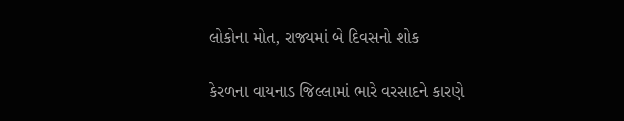લોકોના મોત, રાજ્યમાં બે દિવસનો શોક

કેરળના વાયનાડ જિલ્લામાં ભારે વરસાદને કારણે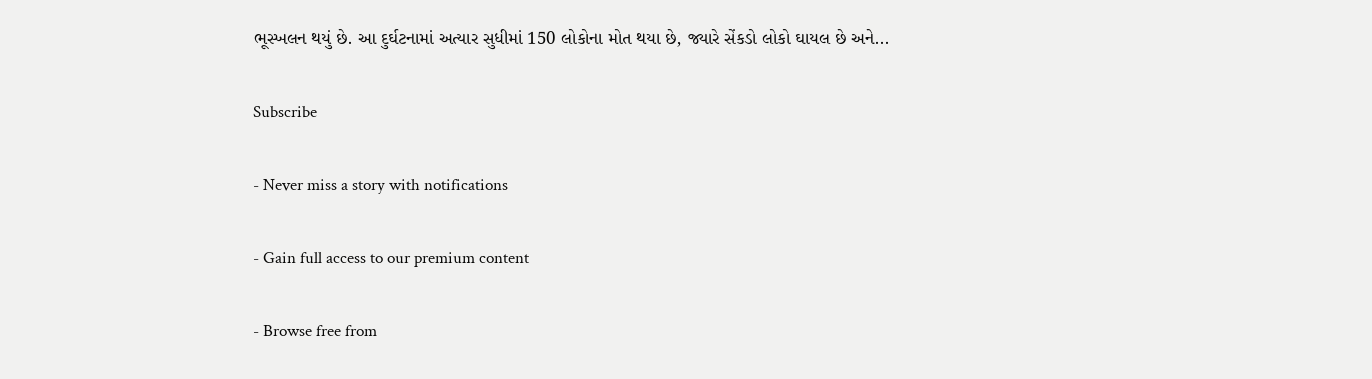ભૂસ્ખલન થયું છે. આ દુર્ઘટનામાં અત્યાર સુધીમાં 150 લોકોના મોત થયા છે, જ્યારે સેંકડો લોકો ઘાયલ છે અને...

Subscribe

- Never miss a story with notifications

- Gain full access to our premium content

- Browse free from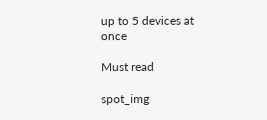up to 5 devices at once

Must read

spot_img